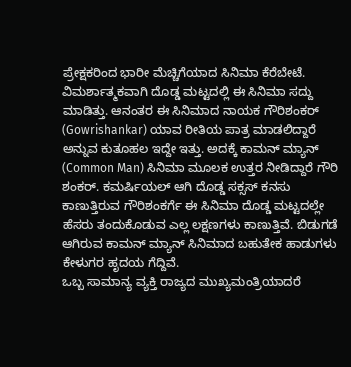ಪ್ರೇಕ್ಷಕರಿಂದ ಭಾರೀ ಮೆಚ್ಚಿಗೆಯಾದ ಸಿನಿಮಾ ಕೆರೆಬೇಟೆ. ವಿಮರ್ಶಾತ್ಮಕವಾಗಿ ದೊಡ್ಡ ಮಟ್ಟದಲ್ಲಿ ಈ ಸಿನಿಮಾ ಸದ್ದು ಮಾಡಿತ್ತು. ಆನಂತರ ಈ ಸಿನಿಮಾದ ನಾಯಕ ಗೌರಿಶಂಕರ್ (Gowrishankar) ಯಾವ ರೀತಿಯ ಪಾತ್ರ ಮಾಡಲಿದ್ದಾರೆ ಅನ್ನುವ ಕುತೂಹಲ ಇದ್ದೇ ಇತ್ತು. ಅದಕ್ಕೆ ಕಾಮನ್ ಮ್ಯಾನ್ (Common Man) ಸಿನಿಮಾ ಮೂಲಕ ಉತ್ತರ ನೀಡಿದ್ದಾರೆ ಗೌರಿ ಶಂಕರ್. ಕಮರ್ಷಿಯಲ್ ಆಗಿ ದೊಡ್ಡ ಸಕ್ಸಸ್ ಕನಸು ಕಾಣುತ್ತಿರುವ ಗೌರಿಶಂಕರ್ಗೆ ಈ ಸಿನಿಮಾ ದೊಡ್ಡ ಮಟ್ಟದಲ್ಲೇ ಹೆಸರು ತಂದುಕೊಡುವ ಎಲ್ಲ ಲಕ್ಷಣಗಳು ಕಾಣುತ್ತಿವೆ. ಬಿಡುಗಡೆ ಆಗಿರುವ ಕಾಮನ್ ಮ್ಯಾನ್ ಸಿನಿಮಾದ ಬಹುತೇಕ ಹಾಡುಗಳು ಕೇಳುಗರ ಹೃದಯ ಗೆದ್ದಿವೆ.
ಒಬ್ಬ ಸಾಮಾನ್ಯ ವ್ಯಕ್ತಿ ರಾಜ್ಯದ ಮುಖ್ಯಮಂತ್ರಿಯಾದರೆ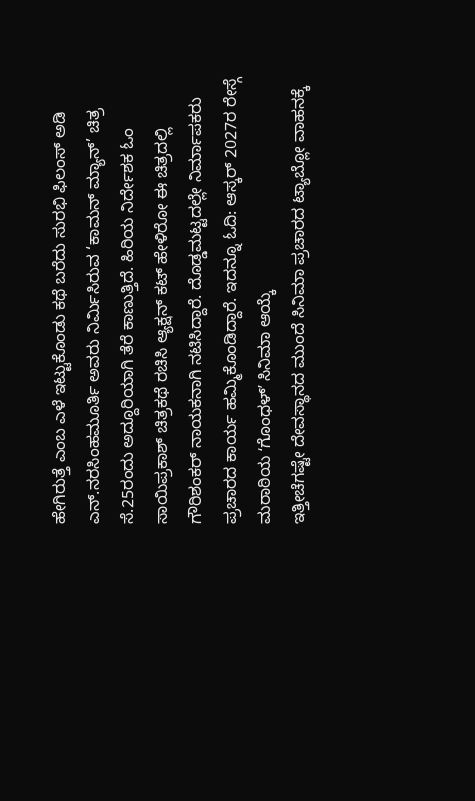ಹೇಗಿರುತ್ತೆ ಎಂಬ ಎಳೆ ಇಟ್ಟುಕೊಂಡು ಕಥೆ ಬರೆದು ಸುರಭಿ ಫಿಲಂಸ್ ಅಡಿ ಎನ್.ನರಸಿಂಹಮೂರ್ತಿ ಅವರು ನಿರ್ಮಿಸಿರುವ ‘ಕಾಮನ್ ಮ್ಯಾನ್’ ಚಿತ್ರ ಸೆ.25ರಂದು ಅದ್ದೂರಿಯಾಗಿ ತೆರೆ ಕಾಣುತ್ತಿದೆ. ಹಿರಿಯ ನಿರ್ದೇಶಕ ಓಂ ಸಾಯಿಪ್ರಕಾಶ್ ಚಿತ್ರಕಥೆ ರಚಿಸಿ ಆ್ಯಕ್ಷನ್ ಕಟ್ ಹೇಳಿರೋ ಈ ಚಿತ್ರದಲ್ಲಿ ಗೌರಿಶಂಕರ್ ನಾಯಕನಾಗಿ ನಟಿಸಿದ್ದಾರೆ. ದೊಡ್ಡಮಟ್ಟದಲ್ಲೇ ನಿರ್ಮಾಪಕರು ಪ್ರಚಾರದ ಕಾರ್ಯ ಹಮ್ಮಿಕೊಂಡಿದ್ದಾರೆ. ಇದನ್ನೂ ಓದಿ: ಆಸ್ಕರ್ 2027ರ ರೇಸ್ಗೆ ಮರಾಠಿಯ ʻಗೊಂಧಳ್ʼ ಸಿನಿಮಾ ಆಯ್ಕೆ
ಇತ್ತೀಚೆಗಷ್ಟೇ ದೇವಸ್ಥಾನದ ಮುಂದೆ ಸಿನಿಮಾ ಪ್ರಚಾರದ ಟ್ಯಾಬ್ಲೋ ವಾಹನಕ್ಕೆ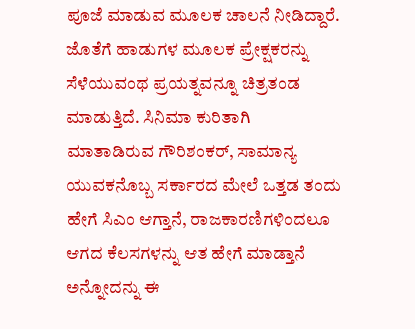ಪೂಜೆ ಮಾಡುವ ಮೂಲಕ ಚಾಲನೆ ನೀಡಿದ್ದಾರೆ. ಜೊತೆಗೆ ಹಾಡುಗಳ ಮೂಲಕ ಪ್ರೇಕ್ಷಕರನ್ನು ಸೆಳೆಯುವಂಥ ಪ್ರಯತ್ನವನ್ನೂ ಚಿತ್ರತಂಡ ಮಾಡುತ್ತಿದೆ. ಸಿನಿಮಾ ಕುರಿತಾಗಿ ಮಾತಾಡಿರುವ ಗೌರಿಶಂಕರ್, ಸಾಮಾನ್ಯ ಯುವಕನೊಬ್ಬ ಸರ್ಕಾರದ ಮೇಲೆ ಒತ್ತಡ ತಂದು ಹೇಗೆ ಸಿಎಂ ಆಗ್ತಾನೆ, ರಾಜಕಾರಣಿಗಳಿಂದಲೂ ಆಗದ ಕೆಲಸಗಳನ್ನು ಆತ ಹೇಗೆ ಮಾಡ್ತಾನೆ ಅನ್ನೋದನ್ನು ಈ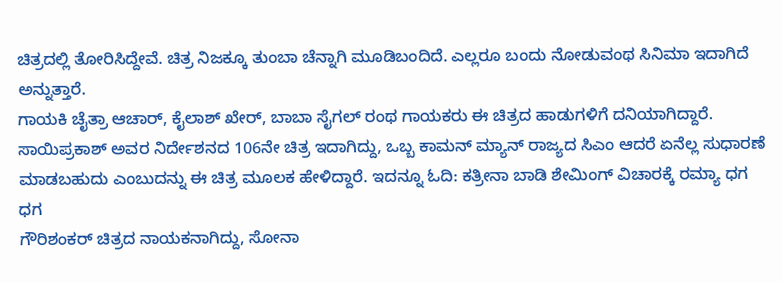ಚಿತ್ರದಲ್ಲಿ ತೋರಿಸಿದ್ದೇವೆ. ಚಿತ್ರ ನಿಜಕ್ಕೂ ತುಂಬಾ ಚೆನ್ನಾಗಿ ಮೂಡಿಬಂದಿದೆ. ಎಲ್ಲರೂ ಬಂದು ನೋಡುವಂಥ ಸಿನಿಮಾ ಇದಾಗಿದೆ ಅನ್ನುತ್ತಾರೆ.
ಗಾಯಕಿ ಚೈತ್ರಾ ಆಚಾರ್, ಕೈಲಾಶ್ ಖೇರ್, ಬಾಬಾ ಸೈಗಲ್ ರಂಥ ಗಾಯಕರು ಈ ಚಿತ್ರದ ಹಾಡುಗಳಿಗೆ ದನಿಯಾಗಿದ್ದಾರೆ. ಸಾಯಿಪ್ರಕಾಶ್ ಅವರ ನಿರ್ದೇಶನದ 106ನೇ ಚಿತ್ರ ಇದಾಗಿದ್ದು, ಒಬ್ಬ ಕಾಮನ್ ಮ್ಯಾನ್ ರಾಜ್ಯದ ಸಿಎಂ ಆದರೆ ಏನೆಲ್ಲ ಸುಧಾರಣೆ ಮಾಡಬಹುದು ಎಂಬುದನ್ನು ಈ ಚಿತ್ರ ಮೂಲಕ ಹೇಳಿದ್ದಾರೆ. ಇದನ್ನೂ ಓದಿ: ಕತ್ರೀನಾ ಬಾಡಿ ಶೇಮಿಂಗ್ ವಿಚಾರಕ್ಕೆ ರಮ್ಯಾ ಧಗ ಧಗ
ಗೌರಿಶಂಕರ್ ಚಿತ್ರದ ನಾಯಕನಾಗಿದ್ದು, ಸೋನಾ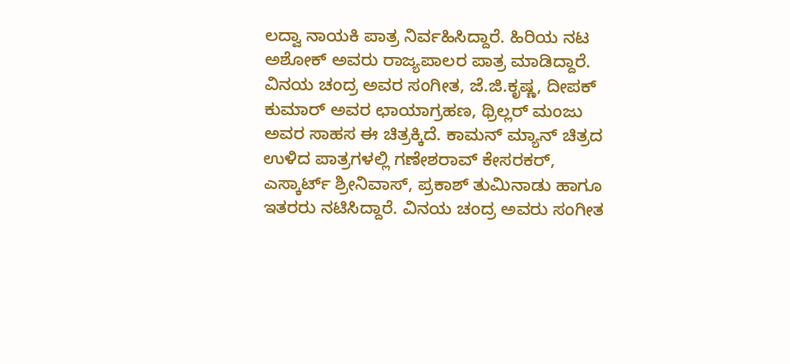ಲದ್ವಾ ನಾಯಕಿ ಪಾತ್ರ ನಿರ್ವಹಿಸಿದ್ದಾರೆ. ಹಿರಿಯ ನಟ ಅಶೋಕ್ ಅವರು ರಾಜ್ಯಪಾಲರ ಪಾತ್ರ ಮಾಡಿದ್ದಾರೆ. ವಿನಯ ಚಂದ್ರ ಅವರ ಸಂಗೀತ, ಜೆ.ಜಿ.ಕೃಷ್ಣ, ದೀಪಕ್ ಕುಮಾರ್ ಅವರ ಛಾಯಾಗ್ರಹಣ, ಥ್ರಿಲ್ಲರ್ ಮಂಜು ಅವರ ಸಾಹಸ ಈ ಚಿತ್ರಕ್ಕಿದೆ. ಕಾಮನ್ ಮ್ಯಾನ್ ಚಿತ್ರದ ಉಳಿದ ಪಾತ್ರಗಳಲ್ಲಿ ಗಣೇಶರಾವ್ ಕೇಸರಕರ್, ಎಸ್ಕಾರ್ಟ್ ಶ್ರೀನಿವಾಸ್, ಪ್ರಕಾಶ್ ತುಮಿನಾಡು ಹಾಗೂ ಇತರರು ನಟಿಸಿದ್ದಾರೆ. ವಿನಯ ಚಂದ್ರ ಅವರು ಸಂಗೀತ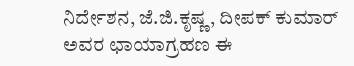ನಿರ್ದೇಶನ, ಜೆ.ಜಿ.ಕೃಷ್ಣ, ದೀಪಕ್ ಕುಮಾರ್ ಅವರ ಛಾಯಾಗ್ರಹಣ ಈ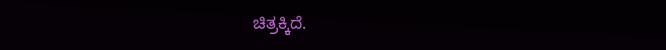ಚಿತ್ರಕ್ಕಿದೆ.